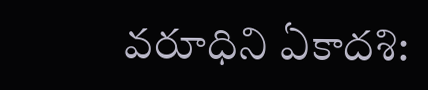వరూధిని ఏకాదశి: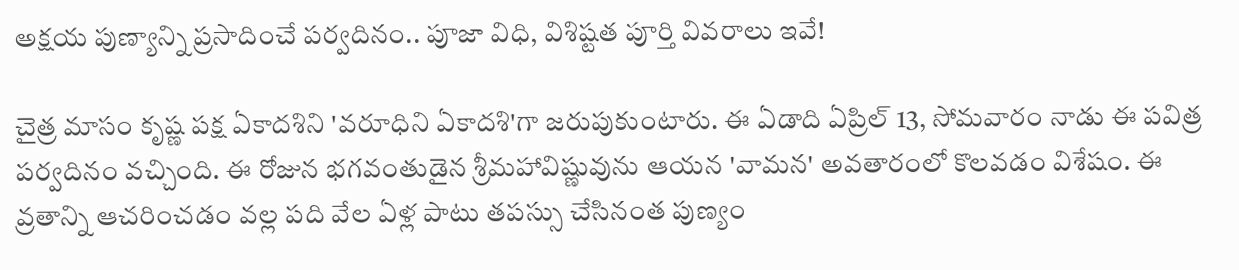అక్షయ పుణ్యాన్ని ప్రసాదించే పర్వదినం.. పూజా విధి, విశిష్టత పూర్తి వివరాలు ఇవే!

చైత్ర మాసం కృష్ణ పక్ష ఏకాదశిని 'వరూధిని ఏకాదశి'గా జరుపుకుంటారు. ఈ ఏడాది ఏప్రిల్ 13, సోమవారం నాడు ఈ పవిత్ర పర్వదినం వచ్చింది. ఈ రోజున భగవంతుడైన శ్రీమహావిష్ణువును ఆయన 'వామన' అవతారంలో కొలవడం విశేషం. ఈ వ్రతాన్ని ఆచరించడం వల్ల పది వేల ఏళ్ల పాటు తపస్సు చేసినంత పుణ్యం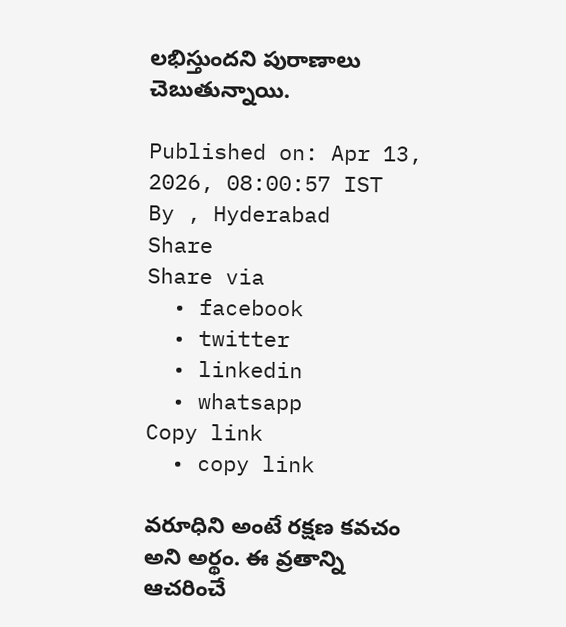లభిస్తుందని పురాణాలు చెబుతున్నాయి.

Published on: Apr 13, 2026, 08:00:57 IST
By , Hyderabad
Share
Share via
  • facebook
  • twitter
  • linkedin
  • whatsapp
Copy link
  • copy link

వరూధిని అంటే రక్షణ కవచం అని అర్థం. ఈ వ్రతాన్ని ఆచరించే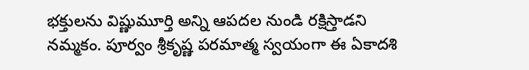భక్తులను విష్ణుమూర్తి అన్ని ఆపదల నుండి రక్షిస్తాడని నమ్మకం. పూర్వం శ్రీకృష్ణ పరమాత్మ స్వయంగా ఈ ఏకాదశి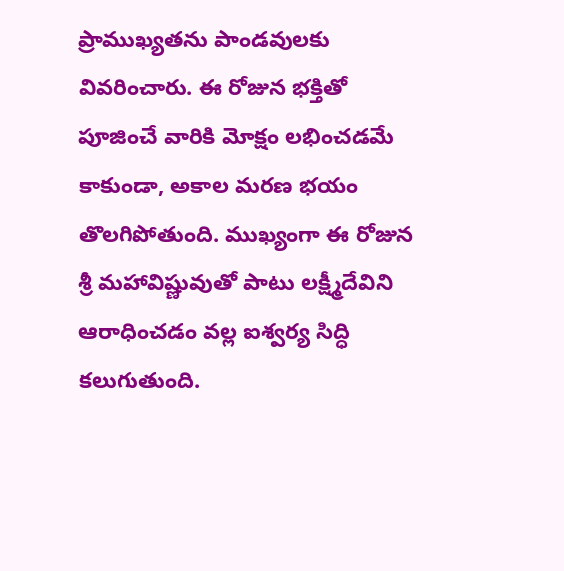ప్రాముఖ్యతను పాండవులకు వివరించారు. ఈ రోజున భక్తితో పూజించే వారికి మోక్షం లభించడమే కాకుండా, అకాల మరణ భయం తొలగిపోతుంది. ముఖ్యంగా ఈ రోజున శ్రీ మహావిష్ణువుతో పాటు లక్ష్మీదేవిని ఆరాధించడం వల్ల ఐశ్వర్య సిద్ధి కలుగుతుంది.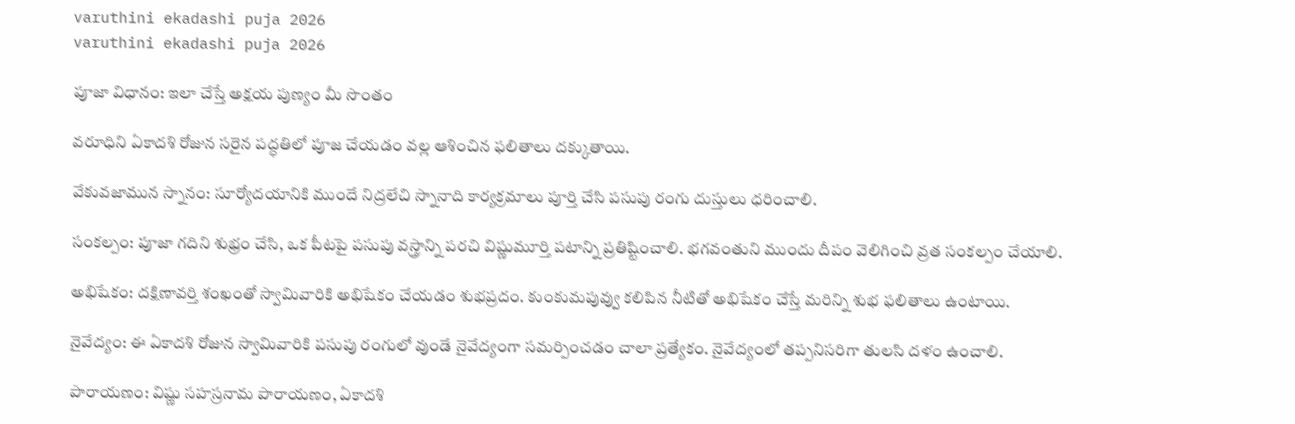varuthini ekadashi puja 2026
varuthini ekadashi puja 2026

పూజా విధానం: ఇలా చేస్తే అక్షయ పుణ్యం మీ సొంతం

వరూధిని ఏకాదశి రోజున సరైన పద్ధతిలో పూజ చేయడం వల్ల ఆశించిన ఫలితాలు దక్కుతాయి.

వేకువజామున స్నానం: సూర్యోదయానికి ముందే నిద్రలేచి స్నానాది కార్యక్రమాలు పూర్తి చేసి పసుపు రంగు దుస్తులు ధరించాలి.

సంకల్పం: పూజా గదిని శుభ్రం చేసి, ఒక పీటపై పసుపు వస్త్రాన్ని పరచి విష్ణుమూర్తి పటాన్ని ప్రతిష్టించాలి. భగవంతుని ముందు దీపం వెలిగించి వ్రత సంకల్పం చేయాలి.

అభిషేకం: దక్షిణావ‌ర్తి శంఖంతో స్వామివారికి అభిషేకం చేయడం శుభప్రదం. కుంకుమపువ్వు కలిపిన నీటితో అభిషేకం చేస్తే మరిన్ని శుభ ఫలితాలు ఉంటాయి.

నైవేద్యం: ఈ ఏకాదశి రోజున స్వామివారికి పసుపు రంగులో వుండే నైవేద్యంగా సమర్పించడం చాలా ప్రత్యేకం. నైవేద్యంలో తప్పనిసరిగా తులసి దళం ఉంచాలి.

పారాయణం: విష్ణు సహస్రనామ పారాయణం, ఏకాదశి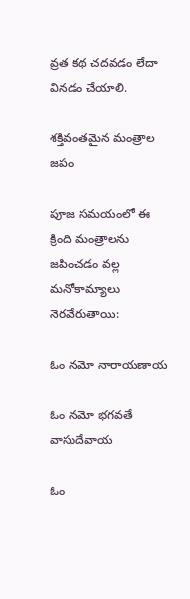వ్రత కథ చదవడం లేదా వినడం చేయాలి.

శక్తివంతమైన మంత్రాల జపం

పూజ సమయంలో ఈ క్రింది మంత్రాలను జపించడం వల్ల మనోకామ్యాలు నెరవేరుతాయి:

ఓం నమో నారాయణాయ

ఓం నమో భగవతే వాసుదేవాయ

ఓం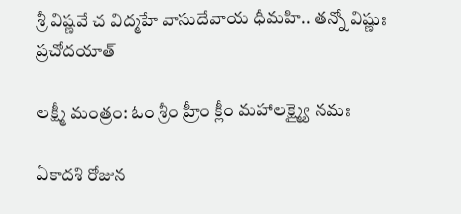శ్రీ విష్ణవే చ విద్మహే వాసుదేవాయ ధీమహి.. తన్నో విష్ణుః ప్రచోదయాత్

లక్ష్మీ మంత్రం: ఓం శ్రీం హ్రీం క్లీం మహాలక్ష్మ్యై నమః

ఏకాదశి రోజున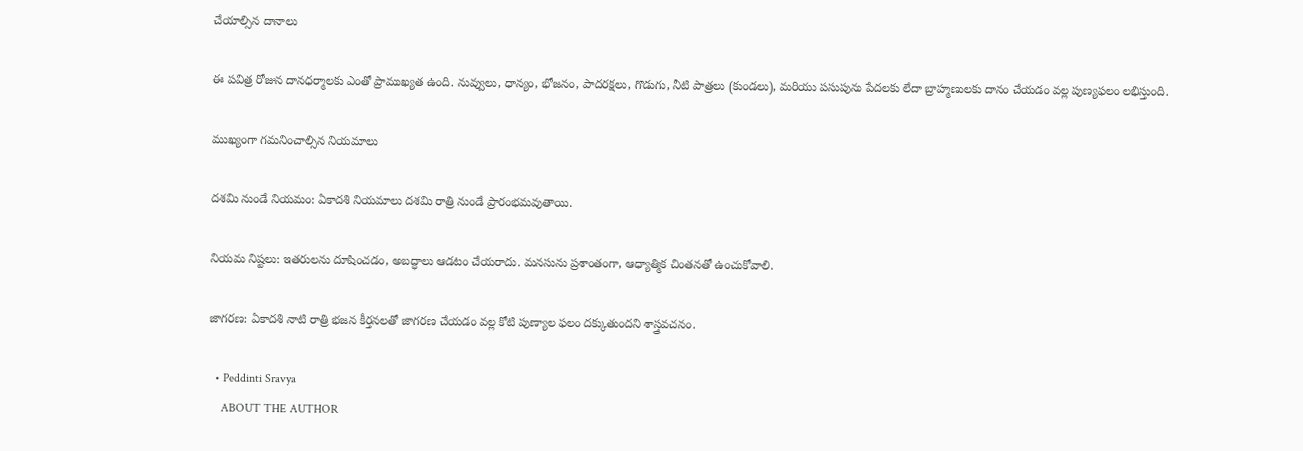చేయాల్సిన దానాలు

ఈ పవిత్ర రోజున దానధర్మాలకు ఎంతో ప్రాముఖ్యత ఉంది. నువ్వులు, ధాన్యం, భోజనం, పాదరక్షలు, గొడుగు, నీటి పాత్రలు (కుండలు), మరియు పసుపును పేదలకు లేదా బ్రాహ్మణులకు దానం చేయడం వల్ల పుణ్యఫలం లభిస్తుంది.

ముఖ్యంగా గమనించాల్సిన నియమాలు

దశమి నుండే నియమం: ఏకాదశి నియమాలు దశమి రాత్రి నుండే ప్రారంభమవుతాయి.

నియమ నిష్టలు: ఇతరులను దూషించడం, అబద్ధాలు ఆడటం చేయరాదు. మనసును ప్రశాంతంగా, ఆధ్యాత్మిక చింతనతో ఉంచుకోవాలి.

జాగరణ: ఏకాదశి నాటి రాత్రి భజన కీర్తనలతో జాగరణ చేయడం వల్ల కోటి పుణ్యాల ఫలం దక్కుతుందని శాస్త్రవచనం.

  • Peddinti Sravya
    ABOUT THE AUTHOR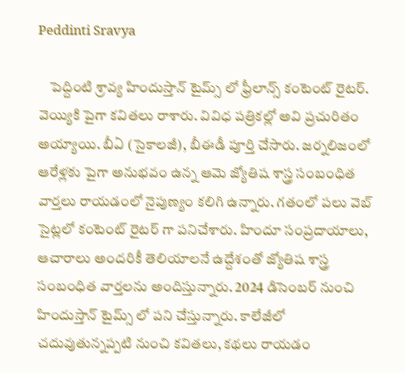Peddinti Sravya

    పెద్దింటి శ్రావ్య హిందుస్తాన్ టైమ్స్ లో ఫ్రీలాన్స్ కంటెంట్ రైటర్. వెయ్యికి పైగా కవితలు రాశారు. వివిధ పత్రికల్లో అవి ప్రచురితం అయ్యాయి. బీఏ (సైకాలజీ), బీఈడీ పూర్తి చేసారు. జర్నలిజంలో ఆరేళ్లకు పైగా అనుభవం ఉన్న ఆమె జ్యోతిష శాస్త్ర సంబంధిత వార్తలు రాయడంలో నైపుణ్యం కలిగి ఉన్నారు. గతంలో పలు వెబ్ సైట్లలో కంటెంట్ రైటర్ గా పనిచేశారు. హిందూ సంప్రదాయాలు, ఆచారాలు అందరికీ తెలియాలనే ఉద్దేశంతో జ్యోతిష శాస్త్ర సంబంధిత వార్తలను అందిస్తున్నారు. 2024 డిసెంబర్ నుంచి హిందుస్తాన్ టైమ్స్ లో పని చేస్తున్నారు. కాలేజీలో చదువుతున్నప్పటి నుంచి కవితలు, కథలు రాయడం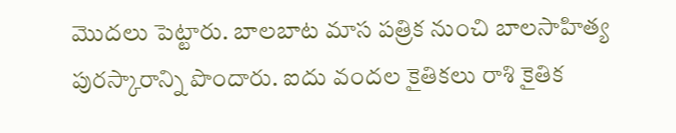మొదలు పెట్టారు. బాలబాట మాస పత్రిక నుంచి బాలసాహిత్య పురస్కారాన్ని పొందారు. ఐదు వందల కైతికలు రాశి కైతిక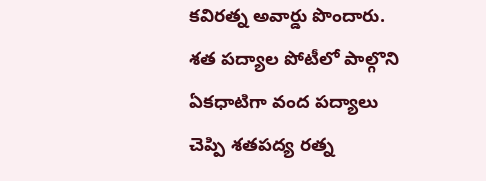కవిరత్న అవార్డు పొందారు. శత పద్యాల పోటీలో పాల్గొని ఏకధాటిగా వంద పద్యాలు చెప్పి శతపద్య రత్న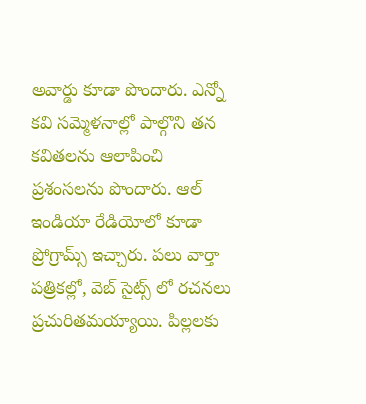అవార్డు కూడా పొందారు. ఎన్నో కవి సమ్మెళనాల్లో పాల్గొని తన కవితలను ఆలాపించి ప్రశంసలను పొందారు. ఆల్ ఇండియా రేడియోలో కూడా ప్రోగ్రామ్స్ ఇచ్చారు. పలు వార్తా పత్రికల్లో, వెబ్ సైట్స్ లో రచనలు ప్రచురితమయ్యాయి. పిల్లలకు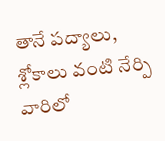తానే పద్యాలు, శ్లోకాలు వంటి నేర్పి వారిలో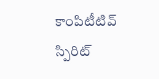కాంపిటీటివ్ స్పిరిట్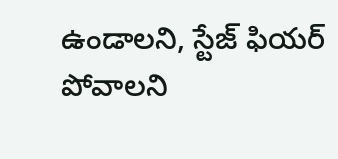ఉండాలని, స్టేజ్ ఫియర్ పోవాలని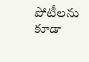పోటీలను కూడా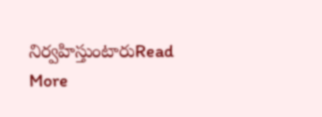నిర్వహిస్తుంటారుRead More